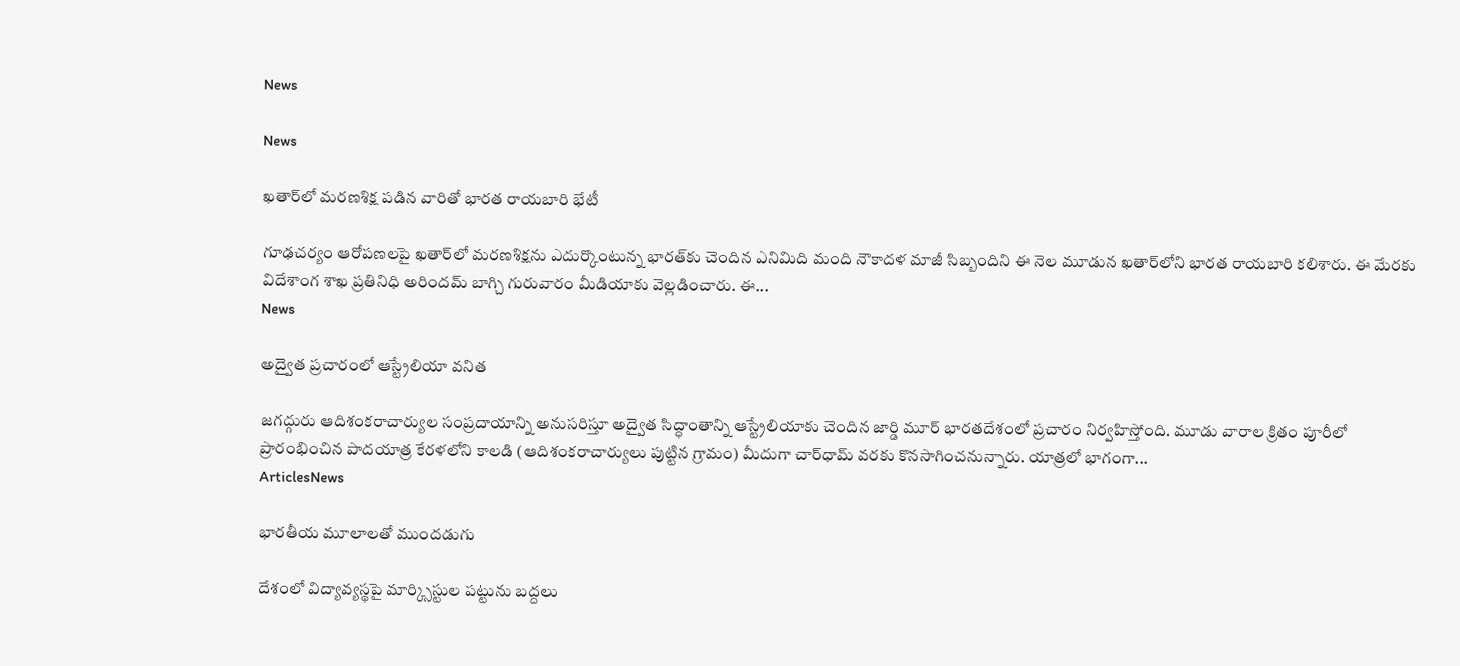News

News

ఖతార్‌లో మరణశిక్ష పడిన వారితో భారత రాయబారి భేటీ

గూఢచర్యం ఆరోపణలపై ఖతార్‌లో మరణశిక్షను ఎదుర్కొంటున్న భారత్‌కు చెందిన ఎనిమిది మంది నౌకాదళ మాజీ సిబ్బందిని ఈ నెల మూడున ఖతార్‌లోని భారత రాయబారి కలిశారు. ఈ మేరకు విదేశాంగ శాఖ ప్రతినిధి అరిందమ్‌ బాగ్చి గురువారం మీడియాకు వెల్లడించారు. ఈ...
News

అద్వైత ప్రచారంలో ఆస్ట్రేలియా వనిత

జగద్గురు ఆదిశంకరాచార్యుల సంప్రదాయాన్ని అనుసరిస్తూ అద్వైత సిద్ధాంతాన్ని ఆస్ట్రేలియాకు చెందిన జార్డి మూర్‌ భారతదేశంలో ప్రచారం నిర్వహిస్తోంది. మూడు వారాల క్రితం పూరీలో ప్రారంభించిన పాదయాత్ర కేరళలోని కాలడి (ఆదిశంకరాచార్యులు పుట్టిన గ్రామం) మీదుగా చార్‌ధామ్‌ వరకు కొనసాగించనున్నారు. యాత్రలో భాగంగా...
ArticlesNews

భారతీయ మూలాలతో ముందడుగు

దేశంలో విద్యావ్యస్థపై మార్క్సిస్టుల పట్టును బద్దలు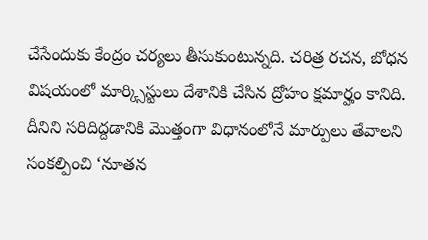చేసేందుకు కేంద్రం చర్యలు తీసుకుంటున్నది. చరిత్ర రచన, బోధన విషయంలో మార్క్సిస్టులు దేశానికి చేసిన ద్రోహం క్షమార్హం కానిది. దీనిని సరిదిద్దడానికి మొత్తంగా విధానంలోనే మార్పులు తేవాలని సంకల్పించి ‘నూతన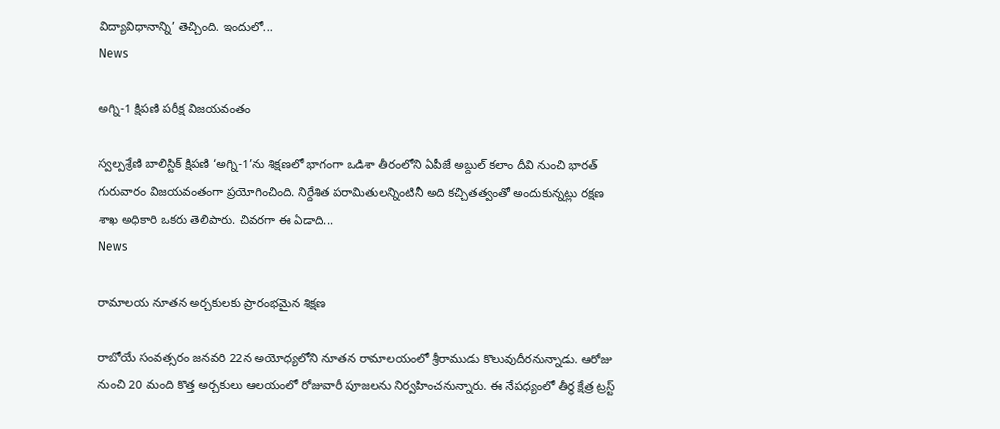విద్యావిధానాన్ని’ తెచ్చింది. ఇందులో...
News

అగ్ని-1 క్షిపణి పరీక్ష విజయవంతం

స్వల్పశ్రేణి బాలిస్టిక్‌ క్షిపణి ‘అగ్ని-1’ను శిక్షణలో భాగంగా ఒడిశా తీరంలోని ఏపీజే అబ్దుల్‌ కలాం దీవి నుంచి భారత్‌ గురువారం విజయవంతంగా ప్రయోగించింది. నిర్దేశిత పరామితులన్నింటినీ అది కచ్చితత్వంతో అందుకున్నట్లు రక్షణ శాఖ అధికారి ఒకరు తెలిపారు. చివరగా ఈ ఏడాది...
News

రామాలయ నూతన అర్చకులకు ప్రారంభమైన శిక్షణ

రాబోయే సంవత్సరం జనవరి 22న అయోధ్యలోని నూతన రామాలయంలో శ్రీరాముడు కొలువుదీరనున్నాడు. ఆరోజు నుంచి 20 మంది కొత్త అర్చకులు ఆలయంలో రోజువారీ పూజలను నిర్వహించనున్నారు. ఈ నేపధ్యంలో తీర్థ క్షేత్ర ట్రస్ట్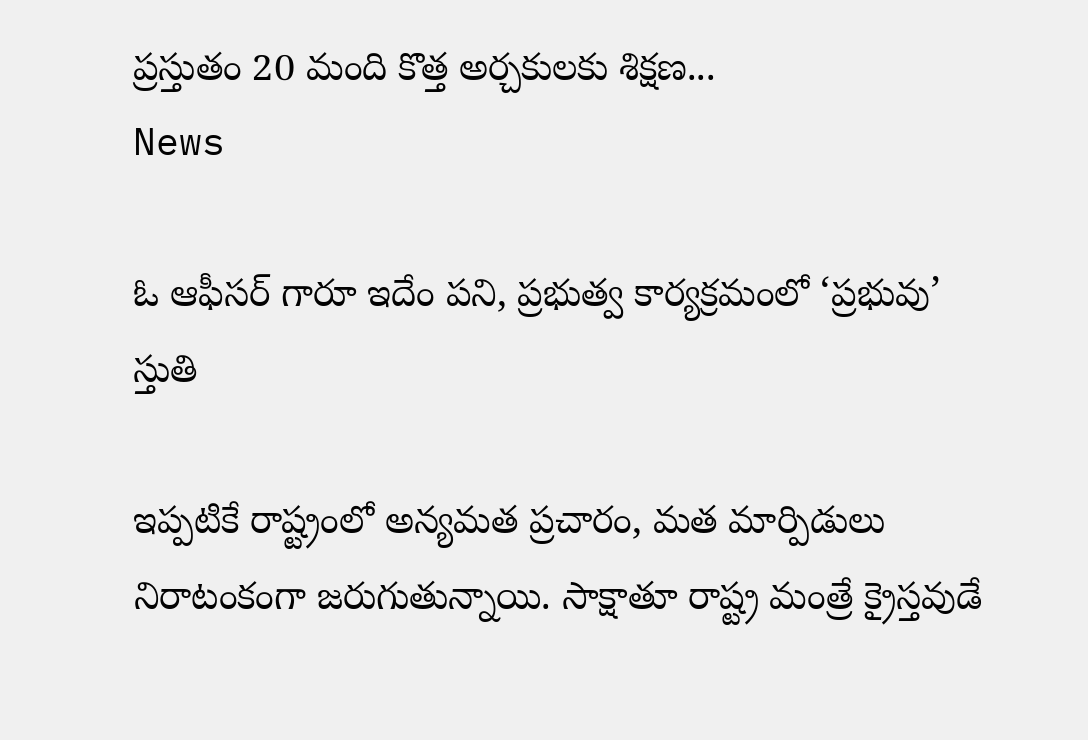ప్రస్తుతం 20 మంది కొత్త అర్చకులకు శిక్షణ...
News

ఓ ఆఫీసర్ గారూ ఇదేం పని, ప్రభుత్వ కార్యక్రమంలో ‘ప్రభువు’ స్తుతి

ఇప్పటికే రాష్ట్రంలో అన్యమత ప్రచారం, మత మార్పిడులు నిరాటంకంగా జరుగుతున్నాయి. సాక్షాతూ రాష్ట్ర మంత్రే క్రైస్తవుడే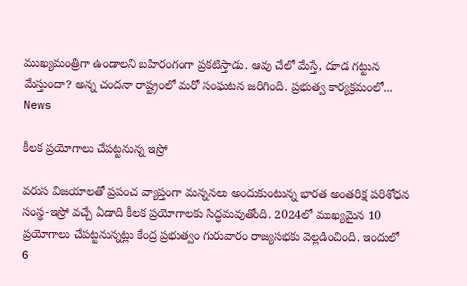ముఖ్యమంత్రిగా ఉండాలని బహిరంగంగా ప్రకటిస్తాడు. ఆవు చేలో మేస్తే, దూడ గట్టున మేస్తుందా? అన్న చందనా రాష్ట్రంలో మరో సంఘటన జరిగింది. ప్రభుత్వ కార్యక్రమంలో...
News

కీలక ప్రయోగాలు చేపట్టనున్న ఇస్రో

వరుస విజయాలతో ప్రపంచ వ్యాప్తంగా మన్ననలు అందుకుంటున్న భారత అంతరిక్ష పరిశోధన సంస్థ-ఇస్రో వచ్చే ఏడాది కీలక ప్రయోగాలకు సిద్ధమవుతోంది. 2024లో ముఖ్యమైన 10 ప్రయోగాలు చేపట్టనున్నట్లు కేంద్ర ప్రభుత్వం గురువారం రాజ్యసభకు వెల్లడించింది. ఇందులో 6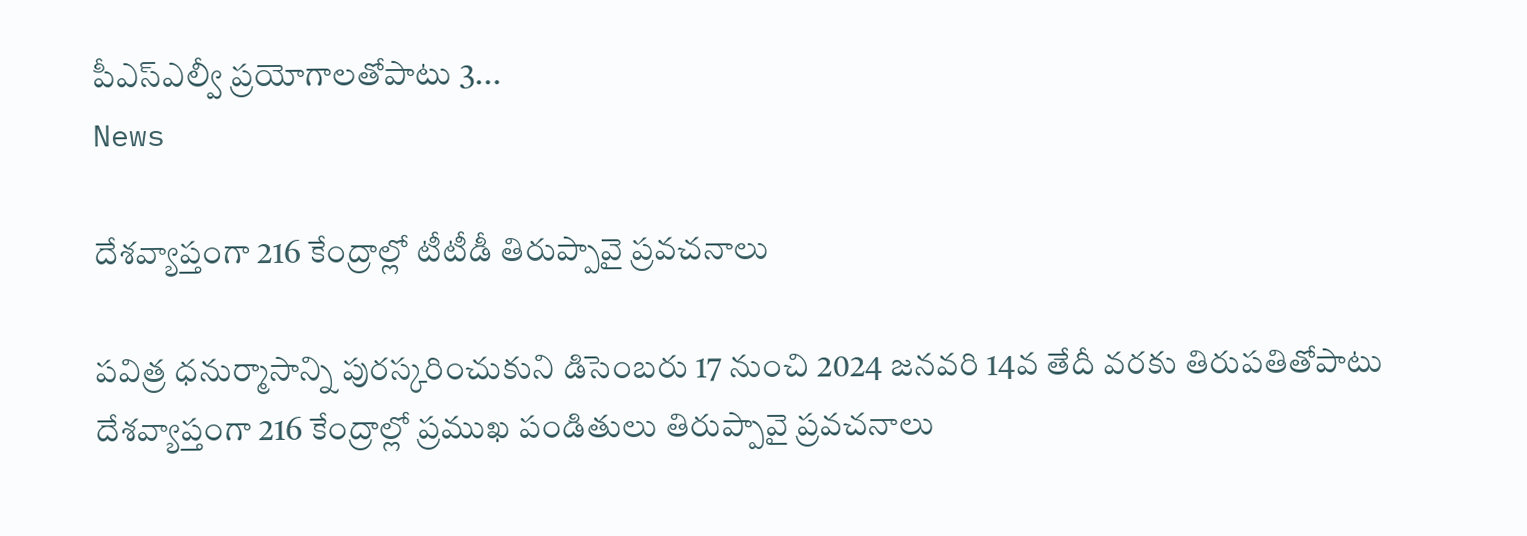పీఎస్‌ఎల్వీ ప్రయోగాలతోపాటు 3...
News

దేశవ్యాప్తంగా 216 కేంద్రాల్లో టీటీడీ తిరుప్పావై ప్రవచనాలు

పవిత్ర ధనుర్మాసాన్ని పురస్కరించుకుని డిసెంబరు 17 నుంచి 2024 జనవరి 14వ తేదీ వరకు తిరుపతితోపాటు దేశవ్యాప్తంగా 216 కేంద్రాల్లో ప్రముఖ పండితులు తిరుప్పావై ప్రవచనాలు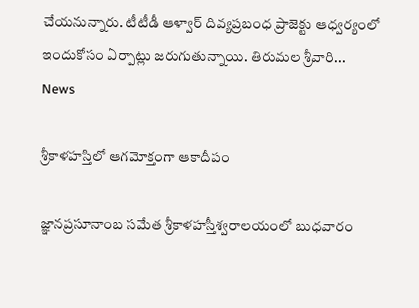చేయనున్నారు. టీటీడీ ఆళ్వార్‌ దివ్యప్రబంధ ప్రాజెక్టు ఆధ్వర్యంలో ఇందుకోసం ఏర్పాట్లు జరుగుతున్నాయి. తిరుమల శ్రీవారి...
News

శ్రీకాళహస్తిలో ఆగమోక్తంగా ఆకాదీపం

జ్ఞానప్రసూనాంబ సమేత శ్రీకాళహస్తీశ్వరాలయంలో బుధవారం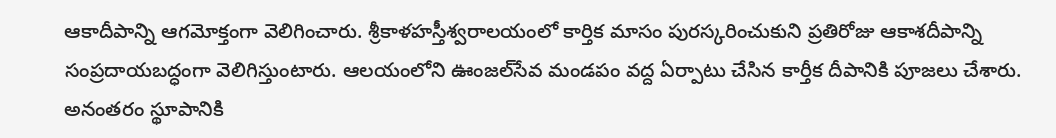ఆకాదీపాన్ని ఆగమోక్తంగా వెలిగించారు. శ్రీకాళహస్తీశ్వరాలయంలో కార్తిక మాసం పురస్కరించుకుని ప్రతిరోజు ఆకాశదీపాన్ని సంప్రదాయబద్ధంగా వెలిగిస్తుంటారు. ఆలయంలోని ఊంజల్‌సేవ మండపం వద్ద ఏర్పాటు చేసిన కార్తీక దీపానికి పూజలు చేశారు. అనంతరం స్థూపానికి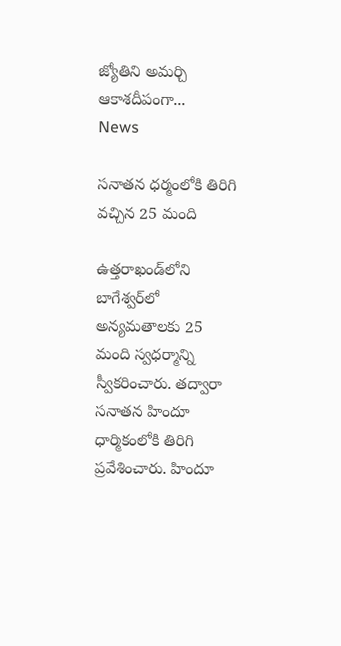జ్యోతిని అమర్చి ఆకాశదీపంగా...
News

సనాతన ధర్మంలోకి తిరిగి వచ్చిన 25 మంది

ఉత్తరాఖండ్‌లోని బాగేశ్వర్‌లో అన్యమతాలకు 25 మంది స్వధర్మాన్ని స్వీకరించారు. తద్వారా సనాతన హిందూ ధార్మికంలోకి తిరిగి ప్రవేశించారు. హిందూ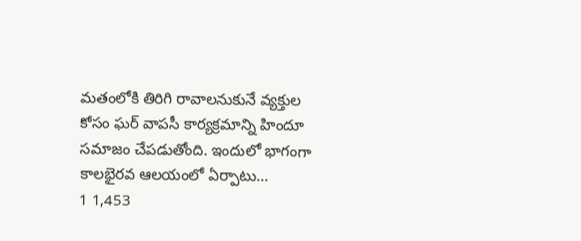మతంలోకి తిరిగి రావాలనుకునే వ్యక్తుల కోసం ఘర్ వాపసీ కార్యక్రమాన్ని హిందూ సమాజం చేపడుతోంది. ఇందులో భాగంగా కాలభైరవ ఆలయంలో ఏర్పాటు...
1 1,453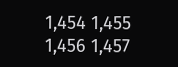1,454 1,455 1,456 1,457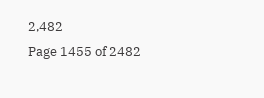2,482
Page 1455 of 2482